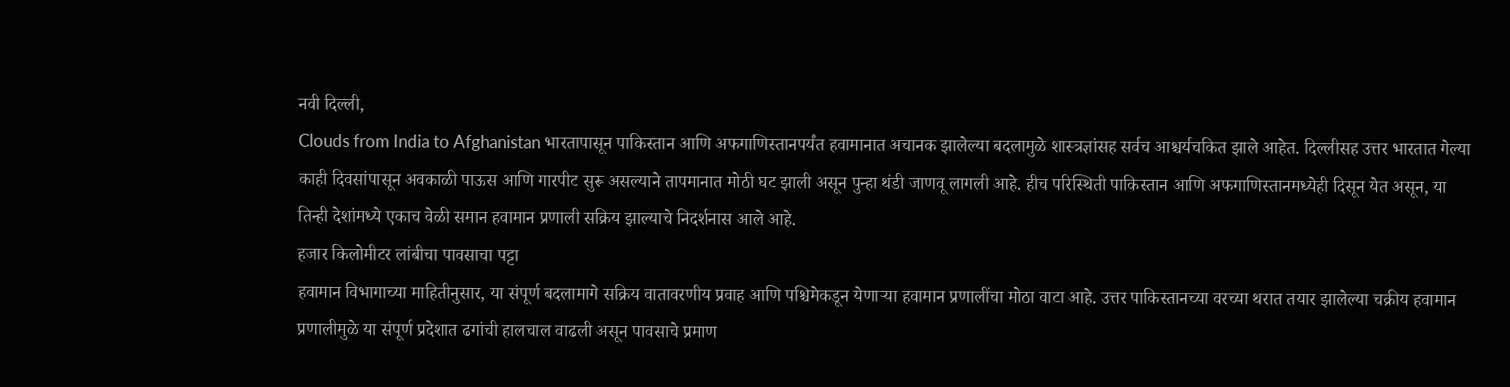नवी दिल्ली,
Clouds from India to Afghanistan भारतापासून पाकिस्तान आणि अफगाणिस्तानपर्यंत हवामानात अचानक झालेल्या बदलामुळे शास्त्रज्ञांसह सर्वच आश्चर्यचकित झाले आहेत. दिल्लीसह उत्तर भारतात गेल्या काही दिवसांपासून अवकाळी पाऊस आणि गारपीट सुरू असल्याने तापमानात मोठी घट झाली असून पुन्हा थंडी जाणवू लागली आहे. हीच परिस्थिती पाकिस्तान आणि अफगाणिस्तानमध्येही दिसून येत असून, या तिन्ही देशांमध्ये एकाच वेळी समान हवामान प्रणाली सक्रिय झाल्याचे निदर्शनास आले आहे.
हजार किलोमीटर लांबीचा पावसाचा पट्टा
हवामान विभागाच्या माहितीनुसार, या संपूर्ण बदलामागे सक्रिय वातावरणीय प्रवाह आणि पश्चिमेकडून येणाऱ्या हवामान प्रणालींचा मोठा वाटा आहे. उत्तर पाकिस्तानच्या वरच्या थरात तयार झालेल्या चक्रीय हवामान प्रणालीमुळे या संपूर्ण प्रदेशात ढगांची हालचाल वाढली असून पावसाचे प्रमाण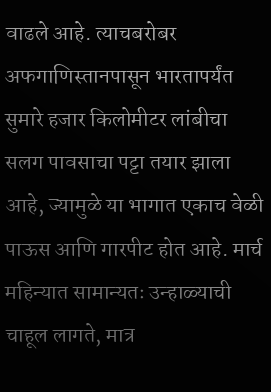वाढले आहे. त्याचबरोबर अफगाणिस्तानपासून भारतापर्यंत सुमारे हजार किलोमीटर लांबीचा सलग पावसाचा पट्टा तयार झाला आहे, ज्यामुळे या भागात एकाच वेळी पाऊस आणि गारपीट होत आहे. मार्च महिन्यात सामान्यतः उन्हाळ्याची चाहूल लागते, मात्र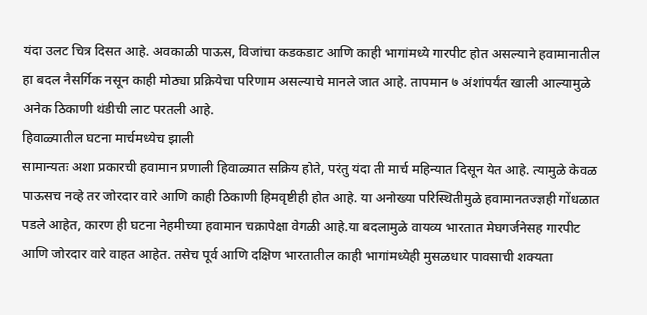यंदा उलट चित्र दिसत आहे. अवकाळी पाऊस, विजांचा कडकडाट आणि काही भागांमध्ये गारपीट होत असल्याने हवामानातील हा बदल नैसर्गिक नसून काही मोठ्या प्रक्रियेचा परिणाम असल्याचे मानले जात आहे. तापमान ७ अंशांपर्यंत खाली आल्यामुळे अनेक ठिकाणी थंडीची लाट परतली आहे.
हिवाळ्यातील घटना मार्चमध्येच झाली
सामान्यतः अशा प्रकारची हवामान प्रणाली हिवाळ्यात सक्रिय होते, परंतु यंदा ती मार्च महिन्यात दिसून येत आहे. त्यामुळे केवळ पाऊसच नव्हे तर जोरदार वारे आणि काही ठिकाणी हिमवृष्टीही होत आहे. या अनोख्या परिस्थितीमुळे हवामानतज्ज्ञही गोंधळात पडले आहेत, कारण ही घटना नेहमीच्या हवामान चक्रापेक्षा वेगळी आहे.या बदलामुळे वायव्य भारतात मेघगर्जनेसह गारपीट आणि जोरदार वारे वाहत आहेत. तसेच पूर्व आणि दक्षिण भारतातील काही भागांमध्येही मुसळधार पावसाची शक्यता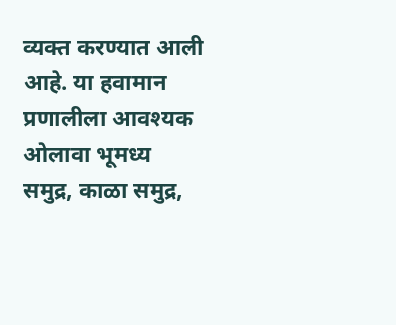व्यक्त करण्यात आली आहे. या हवामान प्रणालीला आवश्यक ओलावा भूमध्य समुद्र, काळा समुद्र,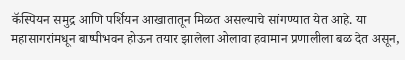कॅस्पियन समुद्र आणि पर्शियन आखातातून मिळत असल्याचे सांगण्यात येत आहे. या महासागरांमधून बाष्पीभवन होऊन तयार झालेला ओलावा हवामान प्रणालीला बळ देत असून,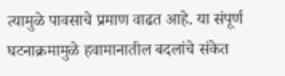त्यामुळे पावसाचे प्रमाण वाढत आहे. या संपूर्ण घटनाक्रमामुळे हवामानातील बदलांचे संकेत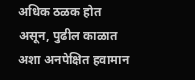अधिक ठळक होत असून, पुढील काळात अशा अनपेक्षित हवामान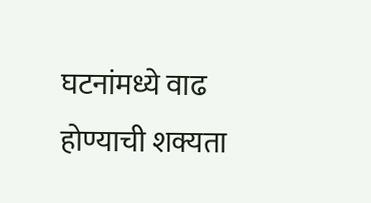घटनांमध्ये वाढ होण्याची शक्यता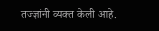तज्ज्ञांनी व्यक्त केली आहे.